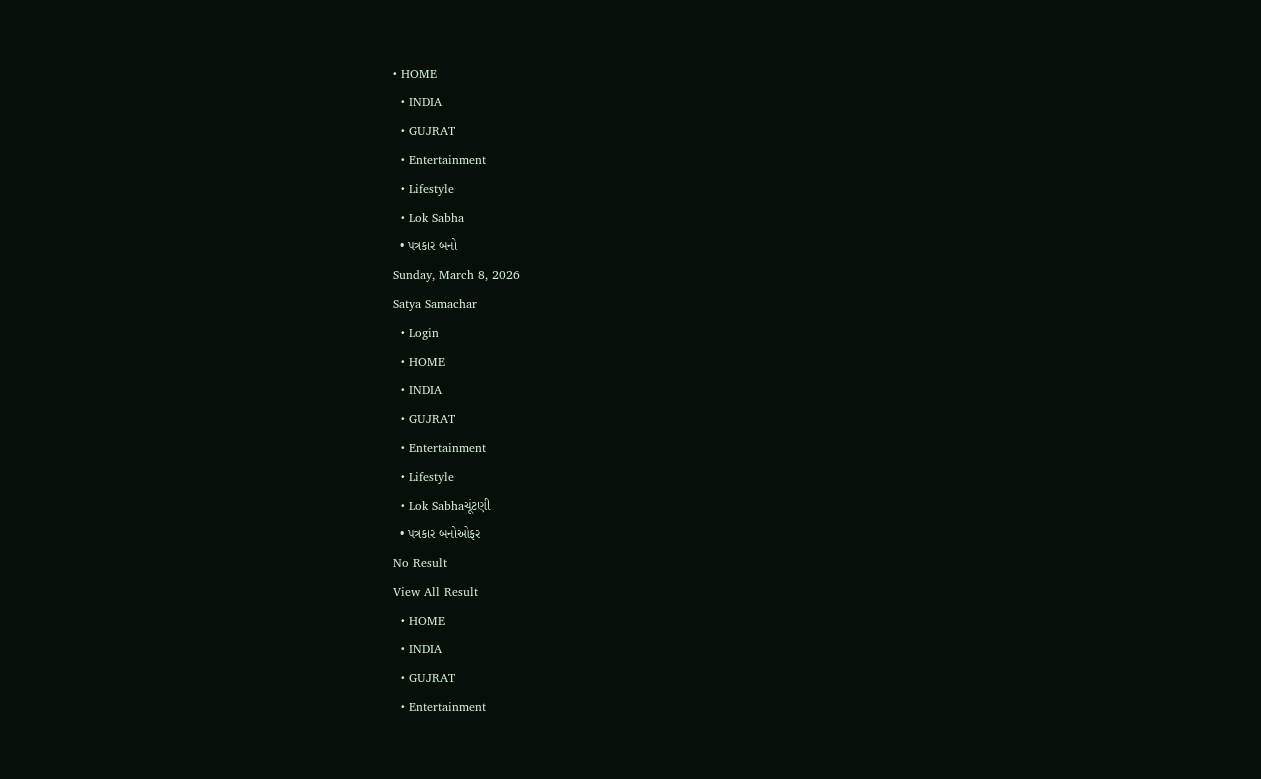• HOME
  • INDIA
  • GUJRAT
  • Entertainment
  • Lifestyle
  • Lok Sabha
  • પત્રકાર બનો
Sunday, March 8, 2026
Satya Samachar
  • Login
  • HOME
  • INDIA
  • GUJRAT
  • Entertainment
  • Lifestyle
  • Lok Sabhaચૂંટણી
  • પત્રકાર બનોઓફર
No Result
View All Result
  • HOME
  • INDIA
  • GUJRAT
  • Entertainment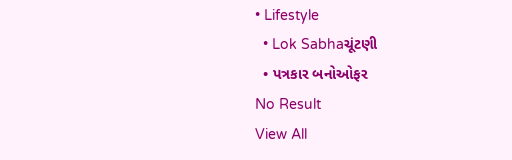• Lifestyle
  • Lok Sabhaચૂંટણી
  • પત્રકાર બનોઓફર
No Result
View All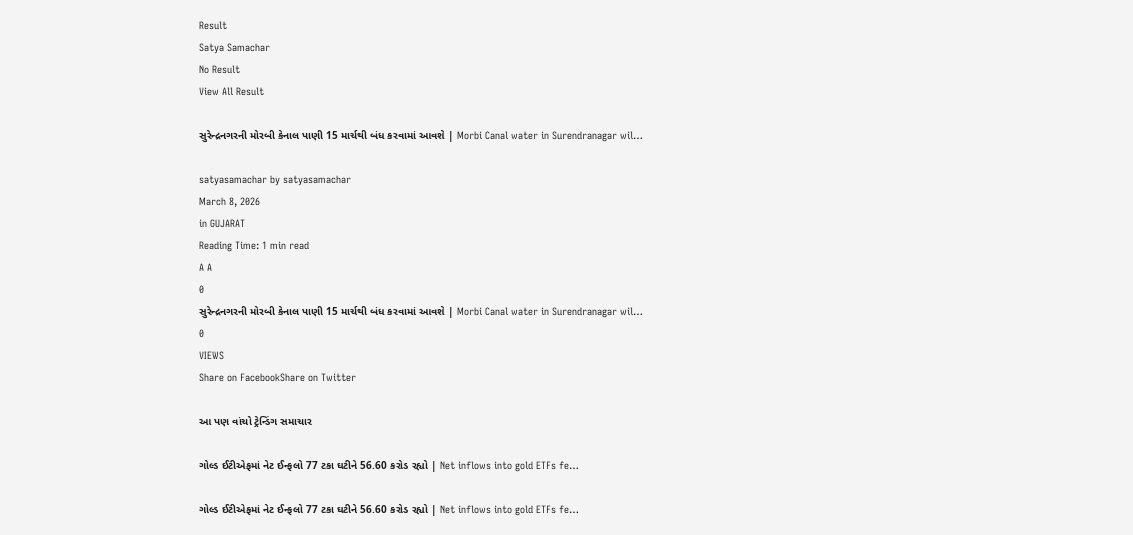Result
Satya Samachar
No Result
View All Result

સુરેન્દ્રનગરની મોરબી કેનાલ પાણી 15 માર્ચથી બંધ કરવામાં આવશે | Morbi Canal water in Surendranagar wil…

satyasamachar by satyasamachar
March 8, 2026
in GUJARAT
Reading Time: 1 min read
A A
0
સુરેન્દ્રનગરની મોરબી કેનાલ પાણી 15 માર્ચથી બંધ કરવામાં આવશે | Morbi Canal water in Surendranagar wil…
0
VIEWS
Share on FacebookShare on Twitter

આ પણ વાંચો ટ્રેન્ડિંગ સમાચાર

ગોલ્ડ ઈટીએફમાં નેટ ઈન્ફલો 77 ટકા ઘટીને 56.60 કરોડ રહ્યો | Net inflows into gold ETFs fe…

ગોલ્ડ ઈટીએફમાં નેટ ઈન્ફલો 77 ટકા ઘટીને 56.60 કરોડ રહ્યો | Net inflows into gold ETFs fe…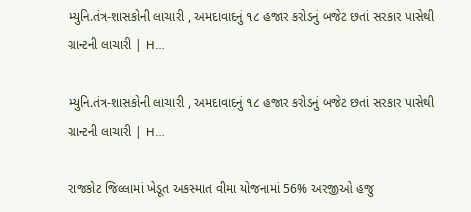મ્યુનિ.તંત્ર-શાસકોની લાચારી , અમદાવાદનું ૧૮ હજાર કરોડનું બજેટ છતાં સરકાર પાસેથી ગ્રાન્ટની લાચારી | H…

મ્યુનિ.તંત્ર-શાસકોની લાચારી , અમદાવાદનું ૧૮ હજાર કરોડનું બજેટ છતાં સરકાર પાસેથી ગ્રાન્ટની લાચારી | H…

રાજકોટ જિલ્લામાં ખેડૂત અકસ્માત વીમા યોજનામાં 56% અરજીઓ હજુ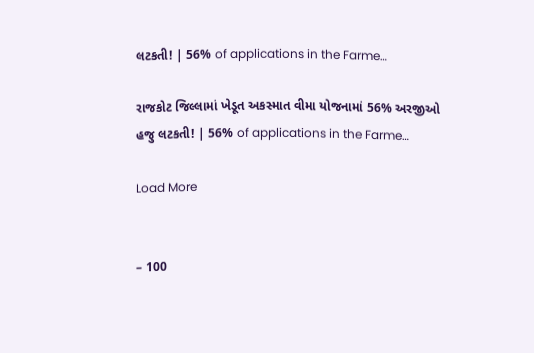લટકતી! | 56% of applications in the Farme…

રાજકોટ જિલ્લામાં ખેડૂત અકસ્માત વીમા યોજનામાં 56% અરજીઓ હજુ લટકતી! | 56% of applications in the Farme…

Load More


– 100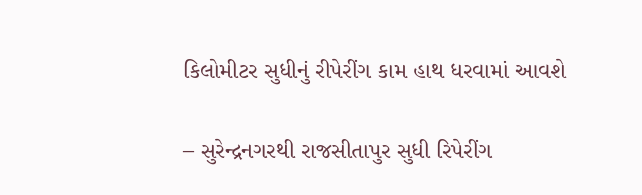કિલોમીટર સુધીનું રીપેરીંગ કામ હાથ ધરવામાં આવશે

– સુરેન્દ્રનગરથી રાજસીતાપુર સુધી રિપેરીંગ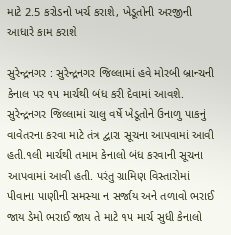માટે 2.5 કરોડનો ખર્ચ કરાશે, ખેડૂતોની અરજીની આધારે કામ કરાશે

સુરેન્દ્રનગર : સુરેન્દ્રનગર જિલ્લામાં હવે મોરબી બ્રાન્ચની કેનાલ પર ૧૫ માર્ચથી બંધ કરી દેવામાં આવશે. સુરેન્દ્રનગર જિલ્લામાં ચાલુ વર્ષે ખેડૂતોને ઉનાળુ પાકનું વાવેતરના કરવા માટે તંત્ર દ્વારા સૂચના આપવામાં આવી હતી.૧લી માર્ચથી તમામ કેનાલો બંધ કરવાની સૂચના આપવામાં આવી હતી. પરંતુ ગ્રામિણ વિસ્તારોમાં પીવાના પાણીની સમસ્યા ન સર્જાય અને તળાવો ભરાઈ જાય ડેમો ભરાઈ જાય તે માટે ૧૫ માર્ચ સુધી કેનાલો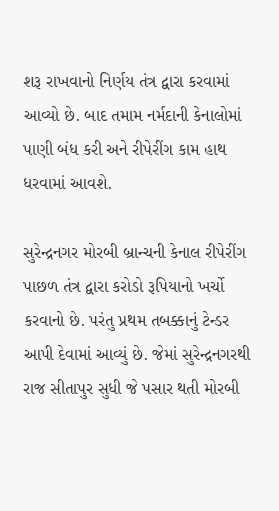શરૂ રાખવાનો નિર્ણય તંત્ર દ્વારા કરવામાં આવ્યો છે. બાદ તમામ નર્મદાની કેનાલોમાં પાણી બંધ કરી અને રીપેરીંગ કામ હાથ ધરવામાં આવશે.

સુરેન્દ્રનગર મોરબી બ્રાન્ચની કેનાલ રીપેરીંગ પાછળ તંત્ર દ્વારા કરોડો રૂપિયાનો ખર્ચો કરવાનો છે. પરંતુ પ્રથમ તબક્કાનું ટેન્ડર આપી દેવામાં આવ્યું છે. જેમાં સુરેન્દ્રનગરથી રાજ સીતાપુર સુધી જે પસાર થતી મોરબી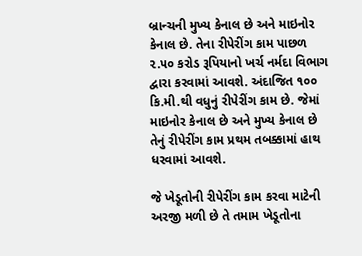બ્રાન્ચની મુખ્ય કેનાલ છે અને માઇનોર કેનાલ છે. તેના રીપેરીંગ કામ પાછળ ૨.૫૦ કરોડ રૂપિયાનો ખર્ચ નર્મદા વિભાગ દ્વારા કરવામાં આવશે. અંદાજિત ૧૦૦ કિ.મી.થી વધુનું રીપેરીંગ કામ છે. જેમાં માઇનોર કેનાલ છે અને મુખ્ય કેનાલ છે તેનું રીપેરીંગ કામ પ્રથમ તબક્કામાં હાથ ધરવામાં આવશે.

જે ખેડૂતોની રીપેરીંગ કામ કરવા માટેની અરજી મળી છે તે તમામ ખેડૂતોના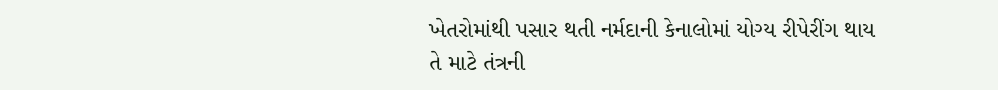ખેતરોમાંથી પસાર થતી નર્મદાની કેનાલોમાં યોગ્ય રીપેરીંગ થાય તે માટે તંત્રની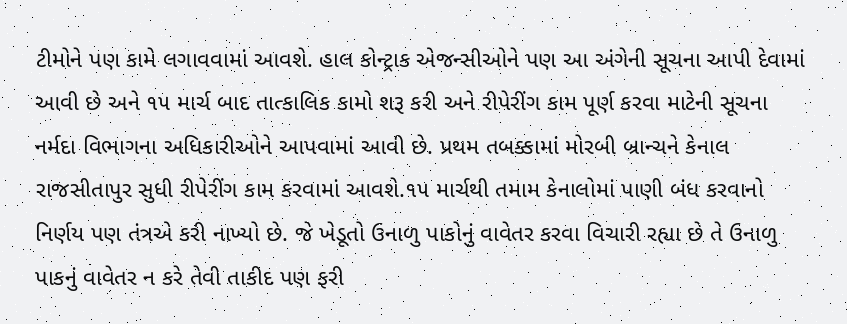ટીમોને પણ કામે લગાવવામાં આવશે. હાલ કોન્ટ્રાક એજન્સીઓને પણ આ અંગેની સૂચના આપી દેવામાં આવી છે અને ૧૫ માર્ચ બાદ તાત્કાલિક કામો શરૂ કરી અને રીપેરીંગ કામ પૂર્ણ કરવા માટેની સૂચના નર્મદા વિભાગના અધિકારીઓને આપવામાં આવી છે. પ્રથમ તબક્કામાં મોરબી બ્રાન્ચને કેનાલ રાજસીતાપુર સુધી રીપેરીંગ કામ કરવામાં આવશે.૧૫ માર્ચથી તમામ કેનાલોમાં પાણી બંધ કરવાનો નિર્ણય પણ તંત્રએ કરી નાખ્યો છે. જે ખેડૂતો ઉનાળુ પાકોનું વાવેતર કરવા વિચારી રહ્યા છે તે ઉનાળુ પાકનું વાવેતર ન કરે તેવી તાકીદ પણ ફરી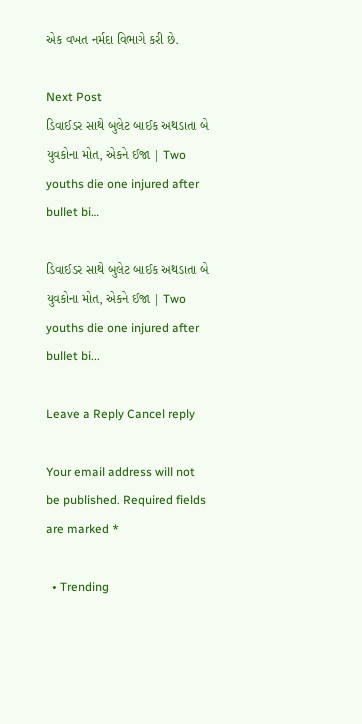એક વખત નર્મદા વિભાગે કરી છે.

Next Post
ડિવાઈડર સાથે બુલેટ બાઈક અથડાતા બે યુવકોના મોત, એકને ઈજા | Two youths die one injured after bullet bi…

ડિવાઈડર સાથે બુલેટ બાઈક અથડાતા બે યુવકોના મોત, એકને ઈજા | Two youths die one injured after bullet bi...

Leave a Reply Cancel reply

Your email address will not be published. Required fields are marked *

  • Trending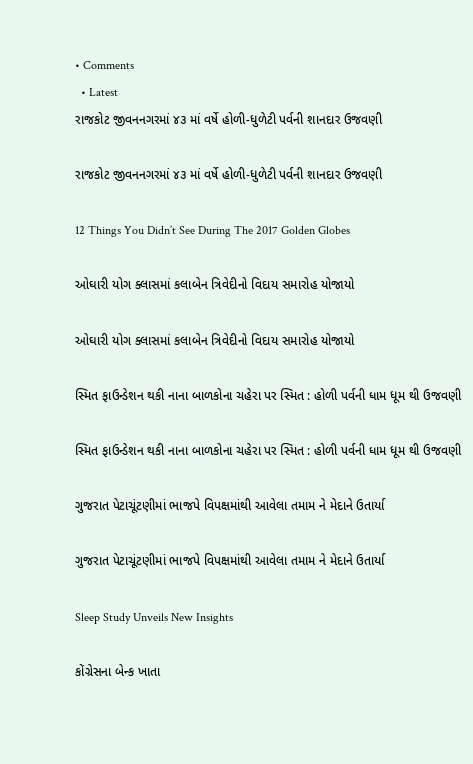• Comments
  • Latest
રાજકોટ જીવનનગરમાં ૪૩ માં વર્ષે હોળી-ધુળેટી પર્વની શાનદાર ઉજવણી

રાજકોટ જીવનનગરમાં ૪૩ માં વર્ષે હોળી-ધુળેટી પર્વની શાનદાર ઉજવણી

12 Things You Didn’t See During The 2017 Golden Globes

ઓઘારી યોગ ક્લાસમાં કલાબેન ત્રિવેદીનો વિદાય સમારોહ યોજાયો

ઓઘારી યોગ ક્લાસમાં કલાબેન ત્રિવેદીનો વિદાય સમારોહ યોજાયો

સ્મિત ફાઉન્ડેશન થકી નાના બાળકોના ચહેરા પર સ્મિત : હોળી પર્વની ધામ ધૂમ થી ઉજવણી

સ્મિત ફાઉન્ડેશન થકી નાના બાળકોના ચહેરા પર સ્મિત : હોળી પર્વની ધામ ધૂમ થી ઉજવણી

ગુજરાત પેટાચૂંટણીમાં ભાજપે વિપક્ષમાંથી આવેલા તમામ ને મેદાને ઉતાર્યા

ગુજરાત પેટાચૂંટણીમાં ભાજપે વિપક્ષમાંથી આવેલા તમામ ને મેદાને ઉતાર્યા

Sleep Study Unveils New Insights

કોંગ્રેસના બેન્ક ખાતા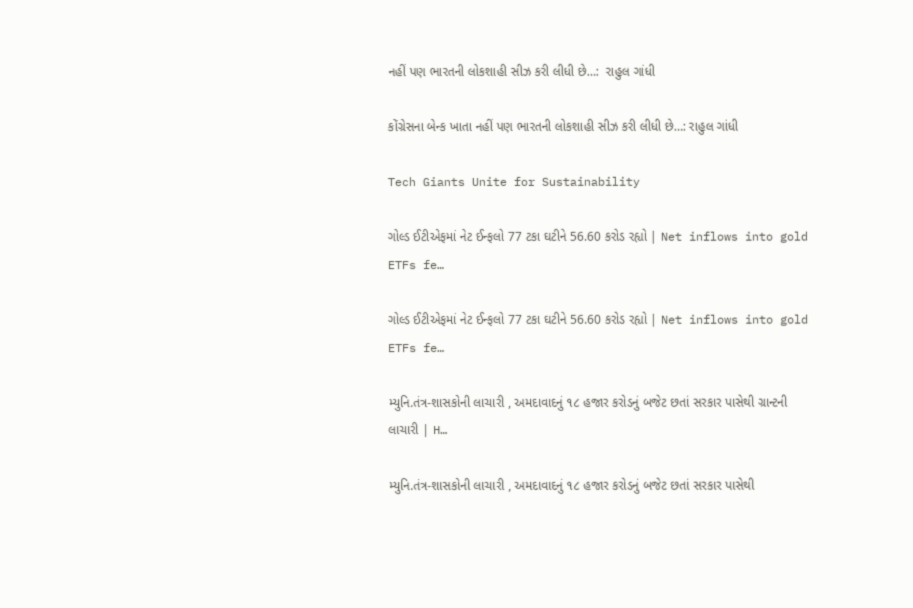નહીં પણ ભારતની લોકશાહી સીઝ કરી લીધી છે…:  રાહુલ ગાંધી

કોંગ્રેસના બેન્ક ખાતા નહીં પણ ભારતની લોકશાહી સીઝ કરી લીધી છે…: રાહુલ ગાંધી

Tech Giants Unite for Sustainability

ગોલ્ડ ઈટીએફમાં નેટ ઈન્ફલો 77 ટકા ઘટીને 56.60 કરોડ રહ્યો | Net inflows into gold ETFs fe…

ગોલ્ડ ઈટીએફમાં નેટ ઈન્ફલો 77 ટકા ઘટીને 56.60 કરોડ રહ્યો | Net inflows into gold ETFs fe…

મ્યુનિ.તંત્ર-શાસકોની લાચારી , અમદાવાદનું ૧૮ હજાર કરોડનું બજેટ છતાં સરકાર પાસેથી ગ્રાન્ટની લાચારી | H…

મ્યુનિ.તંત્ર-શાસકોની લાચારી , અમદાવાદનું ૧૮ હજાર કરોડનું બજેટ છતાં સરકાર પાસેથી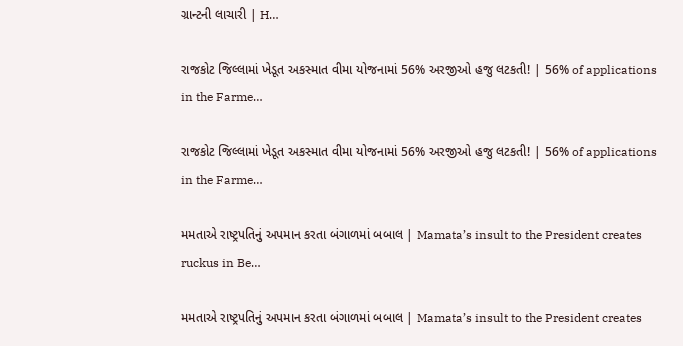ગ્રાન્ટની લાચારી | H…

રાજકોટ જિલ્લામાં ખેડૂત અકસ્માત વીમા યોજનામાં 56% અરજીઓ હજુ લટકતી! | 56% of applications in the Farme…

રાજકોટ જિલ્લામાં ખેડૂત અકસ્માત વીમા યોજનામાં 56% અરજીઓ હજુ લટકતી! | 56% of applications in the Farme…

મમતાએ રાષ્ટ્રપતિનું અપમાન કરતા બંગાળમાં બબાલ | Mamata’s insult to the President creates ruckus in Be…

મમતાએ રાષ્ટ્રપતિનું અપમાન કરતા બંગાળમાં બબાલ | Mamata’s insult to the President creates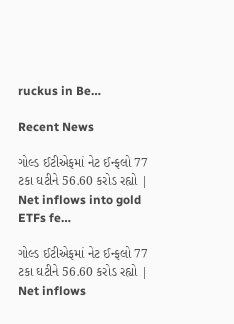ruckus in Be…

Recent News

ગોલ્ડ ઈટીએફમાં નેટ ઈન્ફલો 77 ટકા ઘટીને 56.60 કરોડ રહ્યો | Net inflows into gold ETFs fe…

ગોલ્ડ ઈટીએફમાં નેટ ઈન્ફલો 77 ટકા ઘટીને 56.60 કરોડ રહ્યો | Net inflows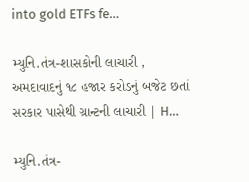into gold ETFs fe…

મ્યુનિ.તંત્ર-શાસકોની લાચારી , અમદાવાદનું ૧૮ હજાર કરોડનું બજેટ છતાં સરકાર પાસેથી ગ્રાન્ટની લાચારી | H…

મ્યુનિ.તંત્ર-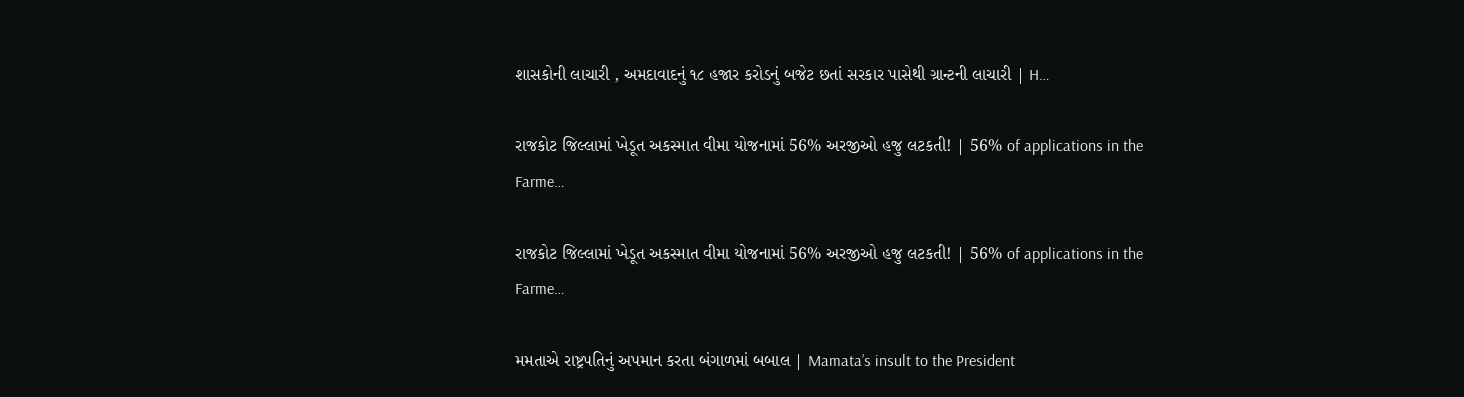શાસકોની લાચારી , અમદાવાદનું ૧૮ હજાર કરોડનું બજેટ છતાં સરકાર પાસેથી ગ્રાન્ટની લાચારી | H…

રાજકોટ જિલ્લામાં ખેડૂત અકસ્માત વીમા યોજનામાં 56% અરજીઓ હજુ લટકતી! | 56% of applications in the Farme…

રાજકોટ જિલ્લામાં ખેડૂત અકસ્માત વીમા યોજનામાં 56% અરજીઓ હજુ લટકતી! | 56% of applications in the Farme…

મમતાએ રાષ્ટ્રપતિનું અપમાન કરતા બંગાળમાં બબાલ | Mamata’s insult to the President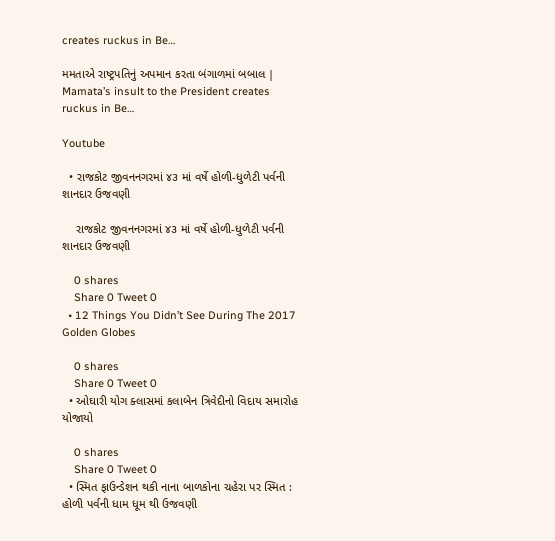creates ruckus in Be…

મમતાએ રાષ્ટ્રપતિનું અપમાન કરતા બંગાળમાં બબાલ | Mamata’s insult to the President creates ruckus in Be…

Youtube

  • રાજકોટ જીવનનગરમાં ૪૩ માં વર્ષે હોળી-ધુળેટી પર્વની શાનદાર ઉજવણી

    રાજકોટ જીવનનગરમાં ૪૩ માં વર્ષે હોળી-ધુળેટી પર્વની શાનદાર ઉજવણી

    0 shares
    Share 0 Tweet 0
  • 12 Things You Didn’t See During The 2017 Golden Globes

    0 shares
    Share 0 Tweet 0
  • ઓઘારી યોગ ક્લાસમાં કલાબેન ત્રિવેદીનો વિદાય સમારોહ યોજાયો

    0 shares
    Share 0 Tweet 0
  • સ્મિત ફાઉન્ડેશન થકી નાના બાળકોના ચહેરા પર સ્મિત : હોળી પર્વની ધામ ધૂમ થી ઉજવણી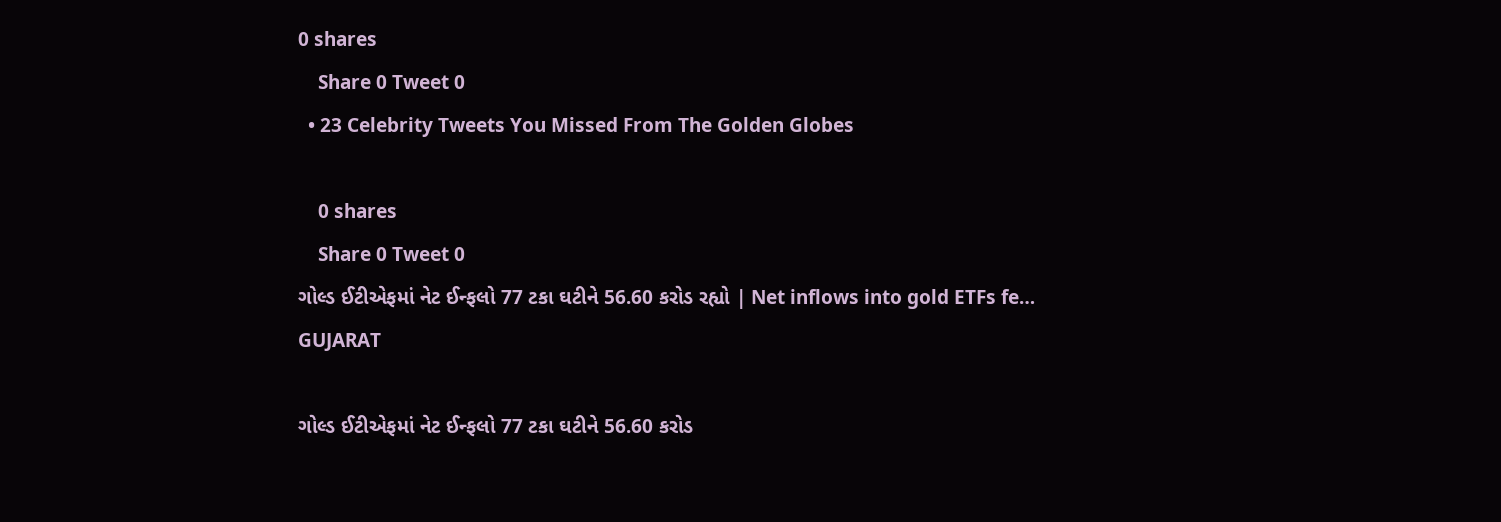0 shares
    Share 0 Tweet 0
  • 23 Celebrity Tweets You Missed From The Golden Globes

    0 shares
    Share 0 Tweet 0
ગોલ્ડ ઈટીએફમાં નેટ ઈન્ફલો 77 ટકા ઘટીને 56.60 કરોડ રહ્યો | Net inflows into gold ETFs fe…
GUJARAT

ગોલ્ડ ઈટીએફમાં નેટ ઈન્ફલો 77 ટકા ઘટીને 56.60 કરોડ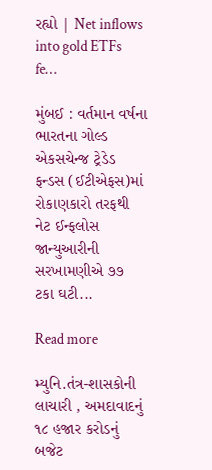રહ્યો | Net inflows into gold ETFs fe…

મુંબઈ : વર્તમાન વર્ષના ભારતના ગોલ્ડ એકસચેન્જ ટ્રેડેડ ફન્ડસ (ઈટીએફસ)માં રોકાણકારો તરફથી નેટ ઈન્ફલોસ જાન્યુઆરીની સરખામણીએ ૭૭ ટકા ઘટી...

Read more

મ્યુનિ.તંત્ર-શાસકોની લાચારી , અમદાવાદનું ૧૮ હજાર કરોડનું બજેટ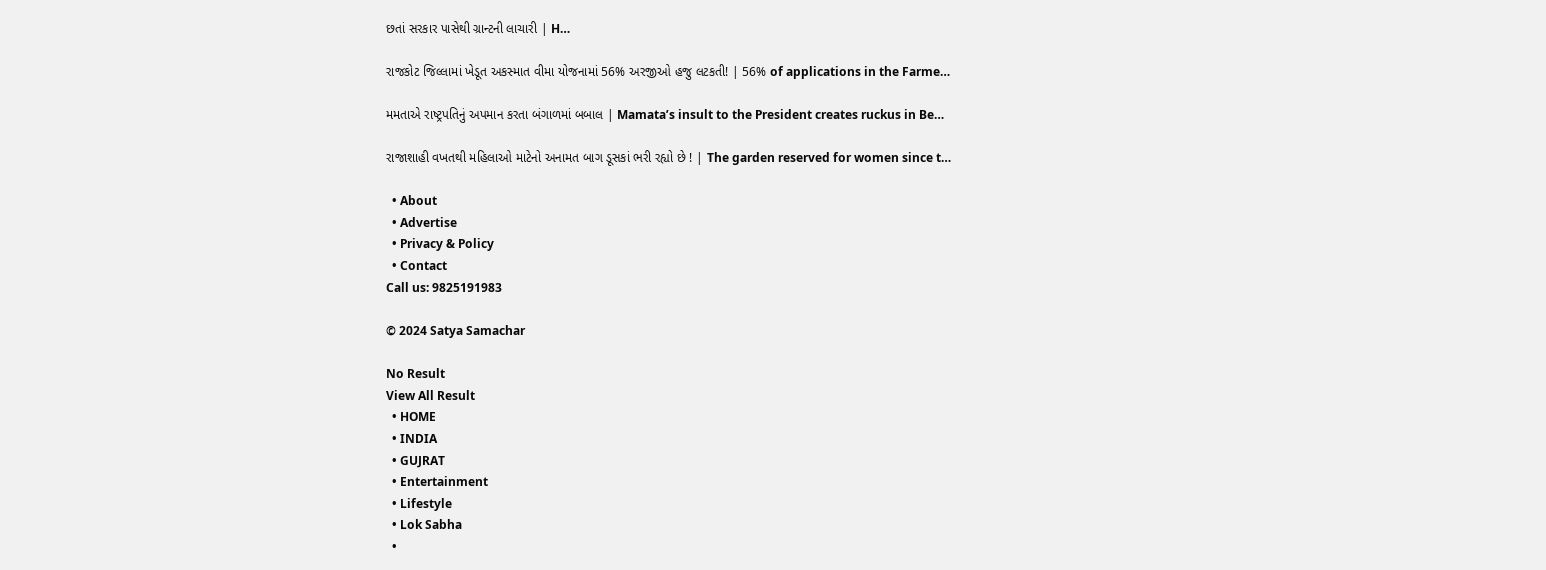છતાં સરકાર પાસેથી ગ્રાન્ટની લાચારી | H…

રાજકોટ જિલ્લામાં ખેડૂત અકસ્માત વીમા યોજનામાં 56% અરજીઓ હજુ લટકતી! | 56% of applications in the Farme…

મમતાએ રાષ્ટ્રપતિનું અપમાન કરતા બંગાળમાં બબાલ | Mamata’s insult to the President creates ruckus in Be…

રાજાશાહી વખતથી મહિલાઓ માટેનો અનામત બાગ ડૂસકાં ભરી રહ્યો છે ! | The garden reserved for women since t…

  • About
  • Advertise
  • Privacy & Policy
  • Contact
Call us: 9825191983

© 2024 Satya Samachar

No Result
View All Result
  • HOME
  • INDIA
  • GUJRAT
  • Entertainment
  • Lifestyle
  • Lok Sabha
  •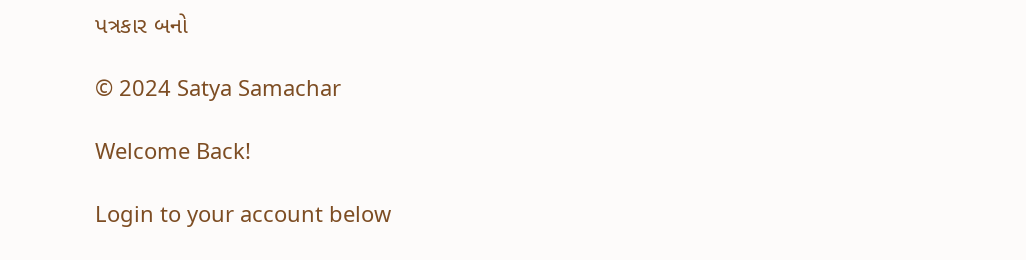પત્રકાર બનો

© 2024 Satya Samachar

Welcome Back!

Login to your account below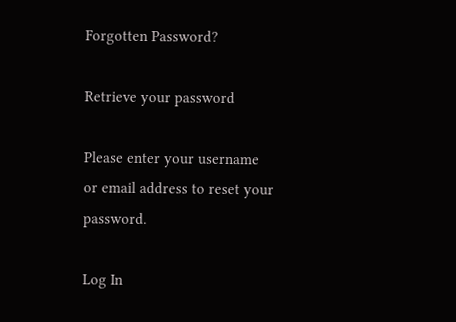Forgotten Password?

Retrieve your password

Please enter your username or email address to reset your password.

Log In